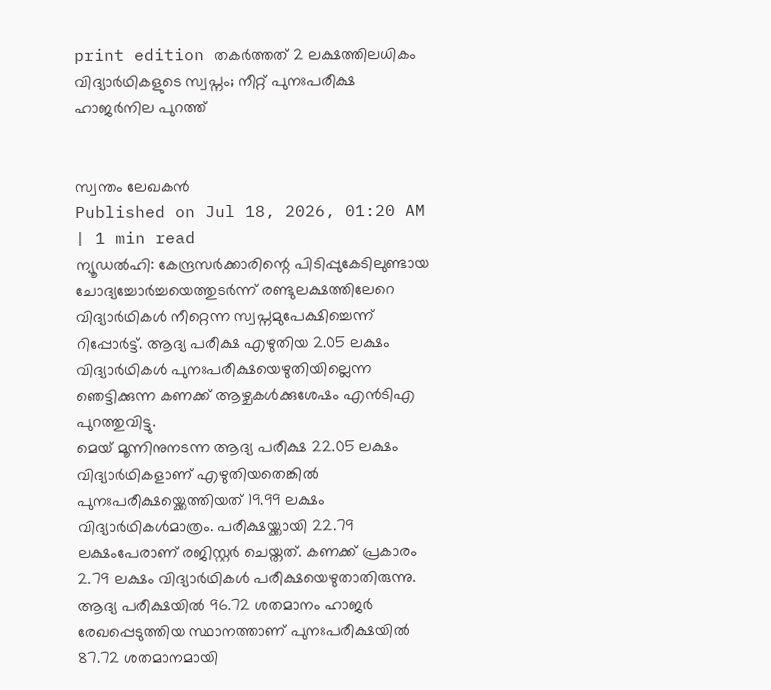print edition തകർത്തത് 2 ലക്ഷത്തിലധികം വിദ്യാർഥികളുടെ സ്വപ്നം; നീറ്റ് പുനഃപരീക്ഷ ഹാജർനില പുറത്ത്


സ്വന്തം ലേഖകൻ
Published on Jul 18, 2026, 01:20 AM | 1 min read
ന്യൂഡൽഹി: കേന്ദ്രസർക്കാരിന്റെ പിടിപ്പുകേടിലുണ്ടായ ചോദ്യച്ചോർച്ചയെത്തുടർന്ന് രണ്ടുലക്ഷത്തിലേറെ വിദ്യാർഥികൾ നീറ്റെന്ന സ്വപ്നമുപേക്ഷിച്ചെന്ന് റിപ്പോർട്ട്. ആദ്യ പരീക്ഷ എഴുതിയ 2.05 ലക്ഷം വിദ്യാർഥികൾ പുനഃപരീക്ഷയെഴുതിയില്ലെന്ന ഞെട്ടിക്കുന്ന കണക്ക് ആഴ്ചകൾക്കുശേഷം എൻടിഎ പുറത്തുവിട്ടു.
മെയ് മൂന്നിനുനടന്ന ആദ്യ പരീക്ഷ 22.05 ലക്ഷം വിദ്യാർഥികളാണ് എഴുതിയതെങ്കിൽ പുനഃപരീക്ഷയ്ക്കെത്തിയത് 19.99 ലക്ഷം വിദ്യാർഥികൾമാത്രം. പരീക്ഷയ്ക്കായി 22.79 ലക്ഷംപേരാണ് രജിസ്റ്റർ ചെയ്തത്. കണക്ക് പ്രകാരം 2.79 ലക്ഷം വിദ്യാർഥികൾ പരീക്ഷയെഴുതാതിരുന്നു.
ആദ്യ പരീക്ഷയിൽ 96.72 ശതമാനം ഹാജർ രേഖപ്പെടുത്തിയ സ്ഥാനത്താണ് പുനഃപരീക്ഷയിൽ 87.72 ശതമാനമായി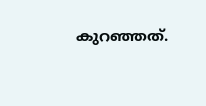കുറഞ്ഞത്.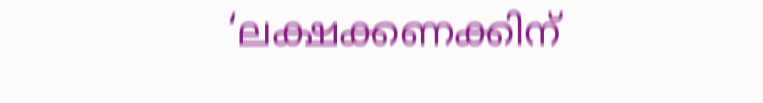‘ലക്ഷക്കണക്കിന്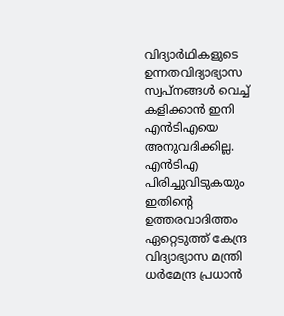വിദ്യാർഥികളുടെ ഉന്നതവിദ്യാഭ്യാസ സ്വപ്നങ്ങൾ വെച്ച് കളിക്കാൻ ഇനി എൻടിഎയെ അനുവദിക്കില്ല. എൻടിഎ പിരിച്ചുവിടുകയും ഇതിന്റെ ഉത്തരവാദിത്തം ഏറ്റെടുത്ത് കേന്ദ്ര വിദ്യാഭ്യാസ മന്ത്രി ധർമേന്ദ്ര പ്രധാൻ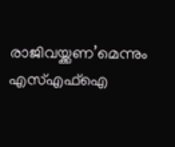രാജിവയ്ക്കണ’മെന്നും എസ്എഫ്ഐ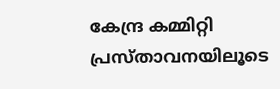കേന്ദ്ര കമ്മിറ്റി പ്രസ്താവനയിലൂടെ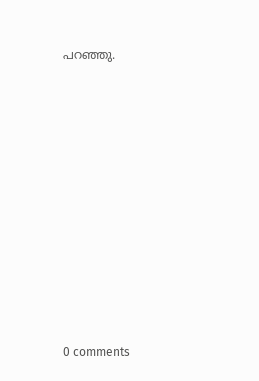പറഞ്ഞു.











0 comments